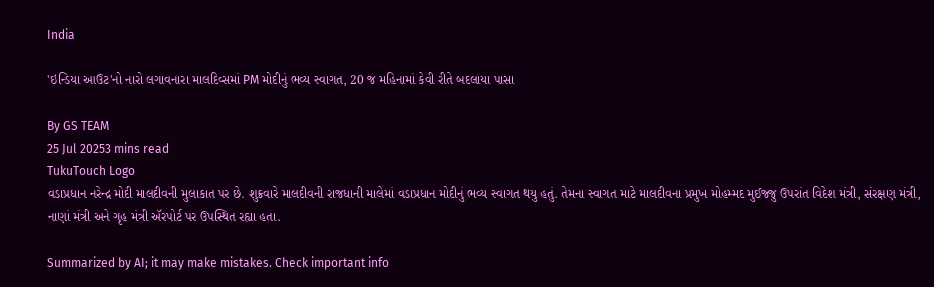India

'ઇન્ડિયા આઉટ'નો નારો લગાવનારા માલદિવ્સમાં PM મોદીનું ભવ્ય સ્વાગત, 20 જ મહિનામાં કેવી રીતે બદલાયા પાસા

By GS TEAM
25 Jul 20253 mins read
TukuTouch Logo
વડાપ્રધાન નરેન્દ્ર મોદી માલદીવની મુલાકાત પર છે. શુક્રવારે માલદીવની રાજધાની માલેમાં વડાપ્રધાન મોદીનું ભવ્ય સ્વાગત થયુ હતું. તેમના સ્વાગત માટે માલદીવના પ્રમુખ મોહમ્મદ મુઈજ્જુ ઉપરાંત વિદેશ મંત્રી, સંરક્ષણ મંત્રી, નાણાં મંત્રી અને ગૃહ મંત્રી ઍરપોર્ટ પર ઉપસ્થિત રહ્યા હતા.

Summarized by AI; it may make mistakes. Check important info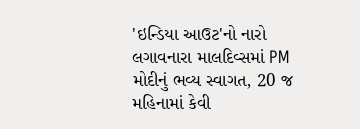'ઇન્ડિયા આઉટ'નો નારો લગાવનારા માલદિવ્સમાં PM મોદીનું ભવ્ય સ્વાગત, 20 જ મહિનામાં કેવી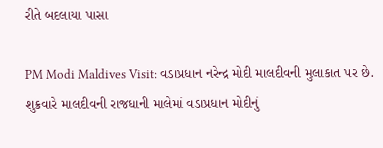રીતે બદલાયા પાસા

PM Modi Maldives Visit: વડાપ્રધાન નરેન્દ્ર મોદી માલદીવની મુલાકાત પર છે. શુક્રવારે માલદીવની રાજધાની માલેમાં વડાપ્રધાન મોદીનું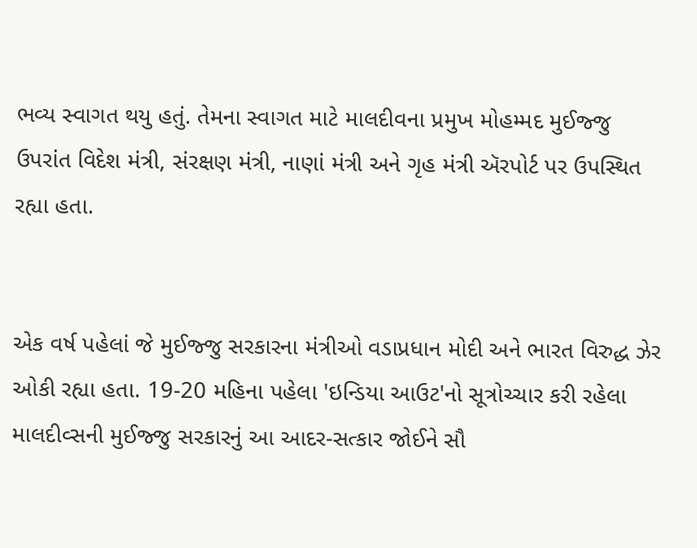ભવ્ય સ્વાગત થયુ હતું. તેમના સ્વાગત માટે માલદીવના પ્રમુખ મોહમ્મદ મુઈજ્જુ ઉપરાંત વિદેશ મંત્રી, સંરક્ષણ મંત્રી, નાણાં મંત્રી અને ગૃહ મંત્રી ઍરપોર્ટ પર ઉપસ્થિત રહ્યા હતા.


એક વર્ષ પહેલાં જે મુઈજ્જુ સરકારના મંત્રીઓ વડાપ્રધાન મોદી અને ભારત વિરુદ્ધ ઝેર ઓકી રહ્યા હતા. 19-20 મહિના પહેલા 'ઇન્ડિયા આઉટ'નો સૂત્રોચ્ચાર કરી રહેલા માલદીવ્સની મુઈજ્જુ સરકારનું આ આદર-સત્કાર જોઈને સૌ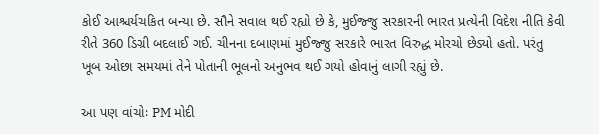કોઈ આશ્ચર્યચકિત બન્યા છે. સૌને સવાલ થઈ રહ્યો છે કે, મુઈજ્જુ સરકારની ભારત પ્રત્યેની વિદેશ નીતિ કેવી રીતે 360 ડિગ્રી બદલાઈ ગઈ. ચીનના દબાણમાં મુઈજ્જુ સરકારે ભારત વિરુદ્ધ મોરચો છેડ્યો હતો. પરંતુ ખૂબ ઓછા સમયમાં તેને પોતાની ભૂલનો અનુભવ થઈ ગયો હોવાનું લાગી રહ્યું છે.

આ પણ વાંચોઃ PM મોદી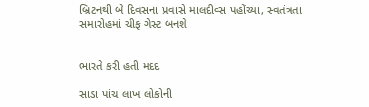બ્રિટનથી બે દિવસના પ્રવાસે માલદીવ્સ પહોંચ્યા, સ્વતંત્રતા સમારોહમાં ચીફ ગેસ્ટ બનશે


ભારતે કરી હતી મદદ

સાડા પાંચ લાખ લોકોની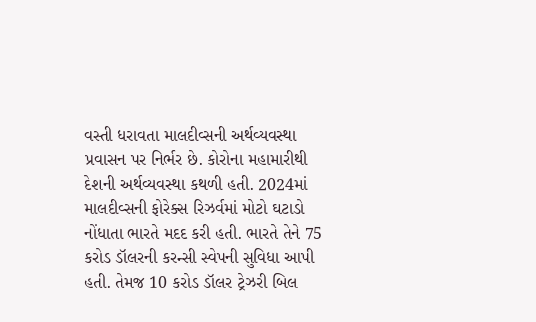વસ્તી ધરાવતા માલદીવ્સની અર્થવ્યવસ્થા પ્રવાસન પર નિર્ભર છે. કોરોના મહામારીથી દેશની અર્થવ્યવસ્થા કથળી હતી. 2024માં માલદીવ્સની ફોરેક્સ રિઝર્વમાં મોટો ઘટાડો નોંધાતા ભારતે મદદ કરી હતી. ભારતે તેને 75 કરોડ ડૉલરની કરન્સી સ્વેપની સુવિધા આપી હતી. તેમજ 10 કરોડ ડૉલર ટ્રેઝરી બિલ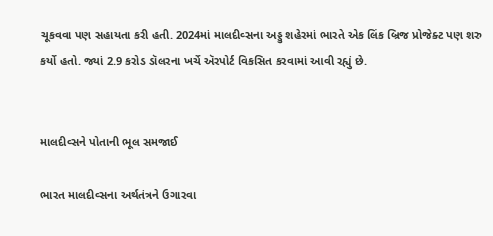ચૂકવવા પણ સહાયતા કરી હતી. 2024માં માલદીવ્સના અડ્ડુ શહેરમાં ભારતે એક લિંક બ્રિજ પ્રોજેક્ટ પણ શરુ કર્યો હતો. જ્યાં 2.9 કરોડ ડૉલરના ખર્ચે ઍરપોર્ટ વિકસિત કરવામાં આવી રહ્યું છે.


માલદીવ્સને પોતાની ભૂલ સમજાઈ

ભારત માલદીવ્સના અર્થતંત્રને ઉગારવા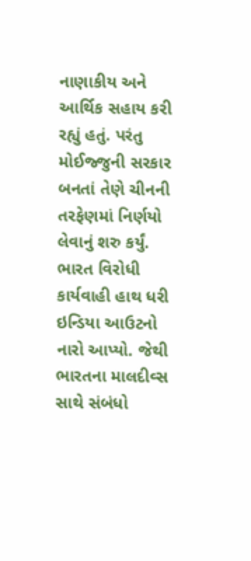નાણાકીય અને આર્થિક સહાય કરી રહ્યું હતું. પરંતુ મોઈજ્જુની સરકાર બનતાં તેણે ચીનની તરફેણમાં નિર્ણયો લેવાનું શરુ કર્યું. ભારત વિરોધી કાર્યવાહી હાથ ધરી ઇન્ડિયા આઉટનો નારો આપ્યો. જેથી ભારતના માલદીવ્સ સાથે સંબંધો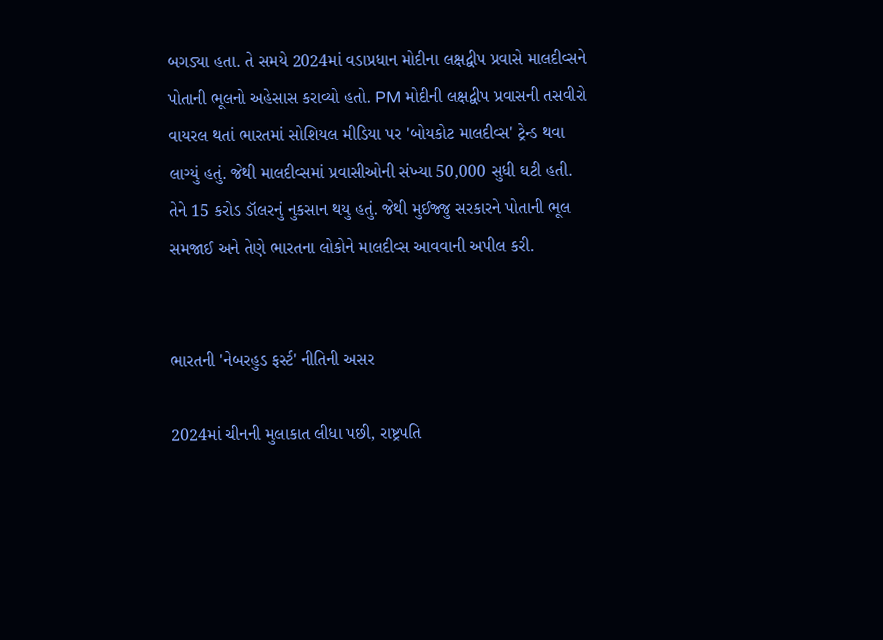બગડ્યા હતા. તે સમયે 2024માં વડાપ્રધાન મોદીના લક્ષદ્વીપ પ્રવાસે માલદીવ્સને પોતાની ભૂલનો અહેસાસ કરાવ્યો હતો. PM મોદીની લક્ષદ્વીપ પ્રવાસની તસવીરો વાયરલ થતાં ભારતમાં સોશિયલ મીડિયા પર 'બોયકોટ માલદીવ્સ' ટ્રેન્ડ થવા લાગ્યું હતું. જેથી માલદીવ્સમાં પ્રવાસીઓની સંખ્યા 50,000 સુધી ઘટી હતી. તેને 15 કરોડ ડૉલરનું નુકસાન થયુ હતું. જેથી મુઈજ્જુ સરકારને પોતાની ભૂલ સમજાઈ અને તેણે ભારતના લોકોને માલદીવ્સ આવવાની અપીલ કરી.


ભારતની 'નેબરહુડ ફર્સ્ટ' નીતિની અસર

2024માં ચીનની મુલાકાત લીધા પછી, રાષ્ટ્રપતિ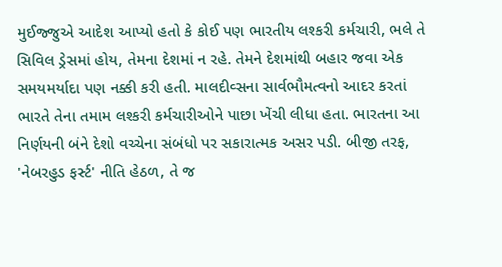મુઈજ્જુએ આદેશ આપ્યો હતો કે કોઈ પણ ભારતીય લશ્કરી કર્મચારી, ભલે તે સિવિલ ડ્રેસમાં હોય, તેમના દેશમાં ન રહે. તેમને દેશમાંથી બહાર જવા એક સમયમર્યાદા પણ નક્કી કરી હતી. માલદીવ્સના સાર્વભૌમત્વનો આદર કરતાં ભારતે તેના તમામ લશ્કરી કર્મચારીઓને પાછા ખેંચી લીધા હતા. ભારતના આ નિર્ણયની બંને દેશો વચ્ચેના સંબંધો પર સકારાત્મક અસર પડી. બીજી તરફ, 'નેબરહુડ ફર્સ્ટ' નીતિ હેઠળ, તે જ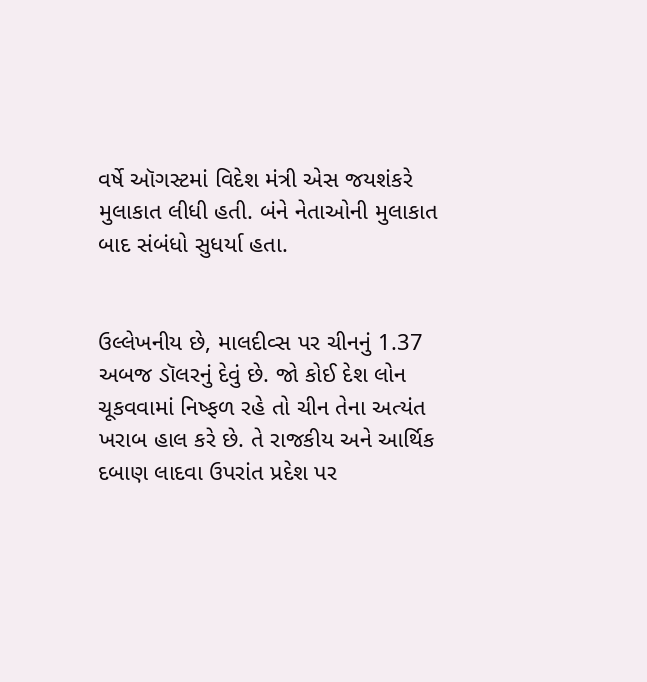વર્ષે ઑગસ્ટમાં વિદેશ મંત્રી એસ જયશંકરે મુલાકાત લીધી હતી. બંને નેતાઓની મુલાકાત બાદ સંબંધો સુધર્યા હતા.


ઉલ્લેખનીય છે, માલદીવ્સ પર ચીનનું 1.37 અબજ ડૉલરનું દેવું છે. જો કોઈ દેશ લોન ચૂકવવામાં નિષ્ફળ રહે તો ચીન તેના અત્યંત ખરાબ હાલ કરે છે. તે રાજકીય અને આર્થિક દબાણ લાદવા ઉપરાંત પ્રદેશ પર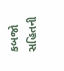કબજો સહિતની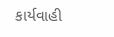કાર્યવાહી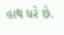હાથ ધરે છે.